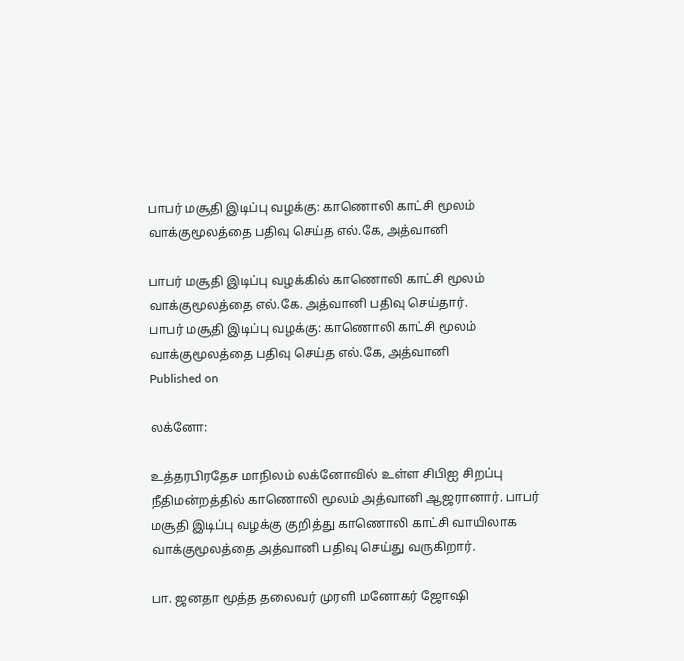பாபர் மசூதி இடிப்பு வழக்கு: காணொலி காட்சி மூலம் வாக்குமூலத்தை பதிவு செய்த எல்.கே, அத்வானி

பாபர் மசூதி இடிப்பு வழக்கில் காணொலி காட்சி மூலம் வாக்குமூலத்தை எல்.கே. அத்வானி பதிவு செய்தார்.
பாபர் மசூதி இடிப்பு வழக்கு: காணொலி காட்சி மூலம் வாக்குமூலத்தை பதிவு செய்த எல்.கே, அத்வானி
Published on

லக்னோ:

உத்தரபிரதேச மாநிலம் லக்னோவில் உள்ள சிபிஐ சிறப்பு நீதிமன்றத்தில் காணொலி மூலம் அத்வானி ஆஜரானார். பாபர் மசூதி இடிப்பு வழக்கு குறித்து காணொலி காட்சி வாயிலாக வாக்குமூலத்தை அத்வானி பதிவு செய்து வருகிறார்.

பா. ஜனதா மூத்த தலைவர் முரளி மனோகர் ஜோஷி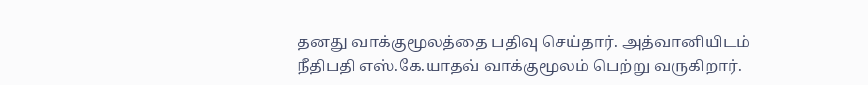தனது வாக்குமூலத்தை பதிவு செய்தார். அத்வானியிடம் நீதிபதி எஸ்.கே.யாதவ் வாக்குமூலம் பெற்று வருகிறார்.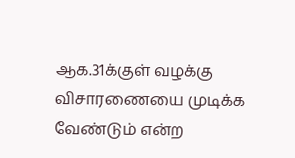ஆக.31க்குள் வழக்கு விசாரணையை முடிக்க வேண்டும் என்ற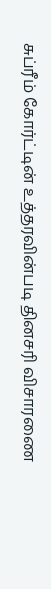சுப்ரீம் கோர்ட்டின் உத்தரவின்படி தினசரி விசாரணை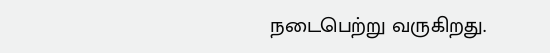நடைபெற்று வருகிறது.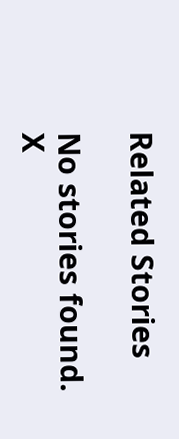Related Stories

No stories found.
X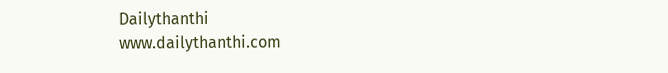Dailythanthi
www.dailythanthi.com